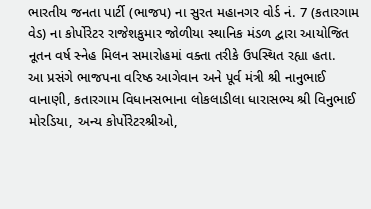ભારતીય જનતા પાર્ટી (ભાજપ) ના સુરત મહાનગર વોર્ડ નં. 7 (કતારગામ વેડ) ના કોર્પોરેટર રાજેશકુમાર જોળીયા સ્થાનિક મંડળ દ્વારા આયોજિત નૂતન વર્ષ સ્નેહ મિલન સમારોહમાં વક્તા તરીકે ઉપસ્થિત રહ્યા હતા.
આ પ્રસંગે ભાજપના વરિષ્ઠ આગેવાન અને પૂર્વ મંત્રી શ્રી નાનુભાઈ વાનાણી, કતારગામ વિધાનસભાના લોકલાડીલા ધારાસભ્ય શ્રી વિનુભાઈ મોરડિયા, અન્ય કોર્પોરેટરશ્રીઓ,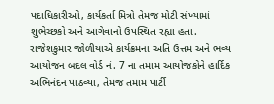પદાધિકારીઓ, કાર્યકર્તા મિત્રો તેમજ મોટી સંખ્યામાં શુભેચ્છકો અને આગેવાનો ઉપસ્થિત રહ્યા હતા.
રાજેશકુમાર જોળીયાએ કાર્યક્રમના અતિ ઉત્તમ અને ભવ્ય આયોજન બદલ વોર્ડ નં. 7 ના તમામ આયોજકોને હાર્દિક અભિનંદન પાઠવ્યા, તેમજ તમામ પાર્ટી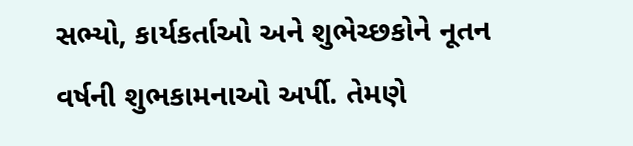સભ્યો, કાર્યકર્તાઓ અને શુભેચ્છકોને નૂતન વર્ષની શુભકામનાઓ અર્પી. તેમણે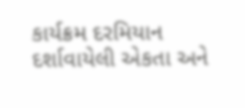કાર્યક્રમ દરમિયાન દર્શાવાયેલી એકતા અને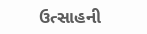ઉત્સાહની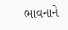ભાવનાને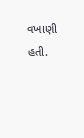વખાણી હતી.